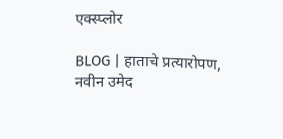एक्स्प्लोर

BLOG | हाताचे प्रत्यारोपण, नवीन उमेद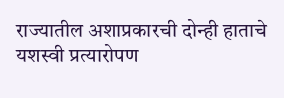राज्यातील अशाप्रकारची दोन्ही हाताचे यशस्वी प्रत्यारोपण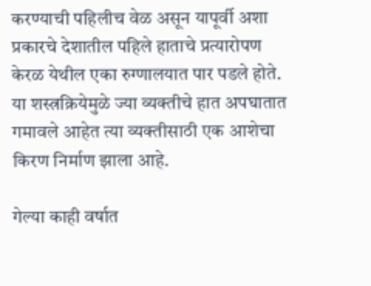करण्याची पहिलीच वेळ असून यापूर्वी अशा प्रकारचे देशातील पहिले हाताचे प्रत्यारोपण केरळ येथील एका रुग्णालयात पार पडले होते. या शस्त्रक्रियेमुळे ज्या व्यक्तीचे हात अपघातात गमावले आहेत त्या व्यक्तीसाठी एक आशेचा किरण निर्माण झाला आहे.

गेल्या काही वर्षात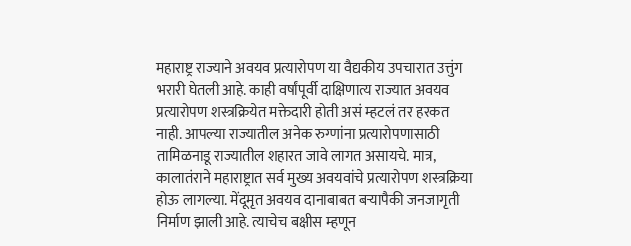महाराष्ट्र राज्याने अवयव प्रत्यारोपण या वैद्यकीय उपचारात उत्तुंग भरारी घेतली आहे. काही वर्षांपूर्वी दाक्षिणात्य राज्यात अवयव प्रत्यारोपण शस्त्रक्रियेत मक्तेदारी होती असं म्हटलं तर हरकत नाही. आपल्या राज्यातील अनेक रुग्णांना प्रत्यारोपणासाठी तामिळनाडू राज्यातील शहारत जावे लागत असायचे. मात्र, कालातंराने महाराष्ट्रात सर्व मुख्य अवयवांचे प्रत्यारोपण शस्त्रक्रिया होऊ लागल्या. मेंदूमृत अवयव दानाबाबत बऱ्यापैकी जनजागृती निर्माण झाली आहे. त्याचेच बक्षीस म्हणून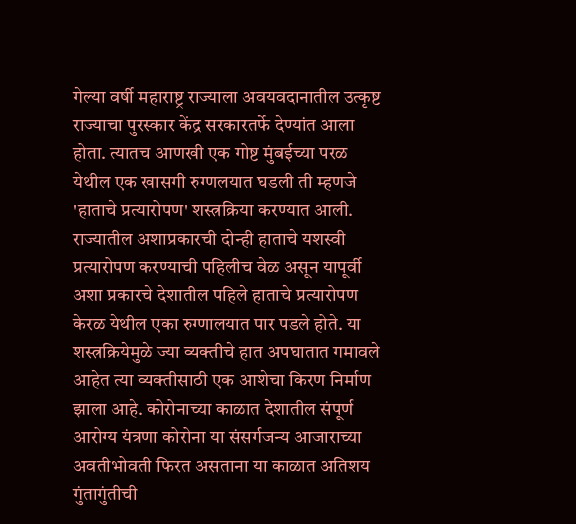गेल्या वर्षी महाराष्ट्र राज्याला अवयवदानातील उत्कृष्ट राज्याचा पुरस्कार केंद्र सरकारतर्फे देण्यांत आला होता. त्यातच आणखी एक गोष्ट मुंबईच्या परळ येथील एक खासगी रुग्णलयात घडली ती म्हणजे 'हाताचे प्रत्यारोपण' शस्त्रक्रिया करण्यात आली. राज्यातील अशाप्रकारची दोन्ही हाताचे यशस्वी प्रत्यारोपण करण्याची पहिलीच वेळ असून यापूर्वी अशा प्रकारचे देशातील पहिले हाताचे प्रत्यारोपण केरळ येथील एका रुग्णालयात पार पडले होते. या शस्त्रक्रियेमुळे ज्या व्यक्तीचे हात अपघातात गमावले आहेत त्या व्यक्तीसाठी एक आशेचा किरण निर्माण झाला आहे. कोरोनाच्या काळात देशातील संपूर्ण आरोग्य यंत्रणा कोरोना या संसर्गजन्य आजाराच्या अवतीभोवती फिरत असताना या काळात अतिशय गुंतागुंतीची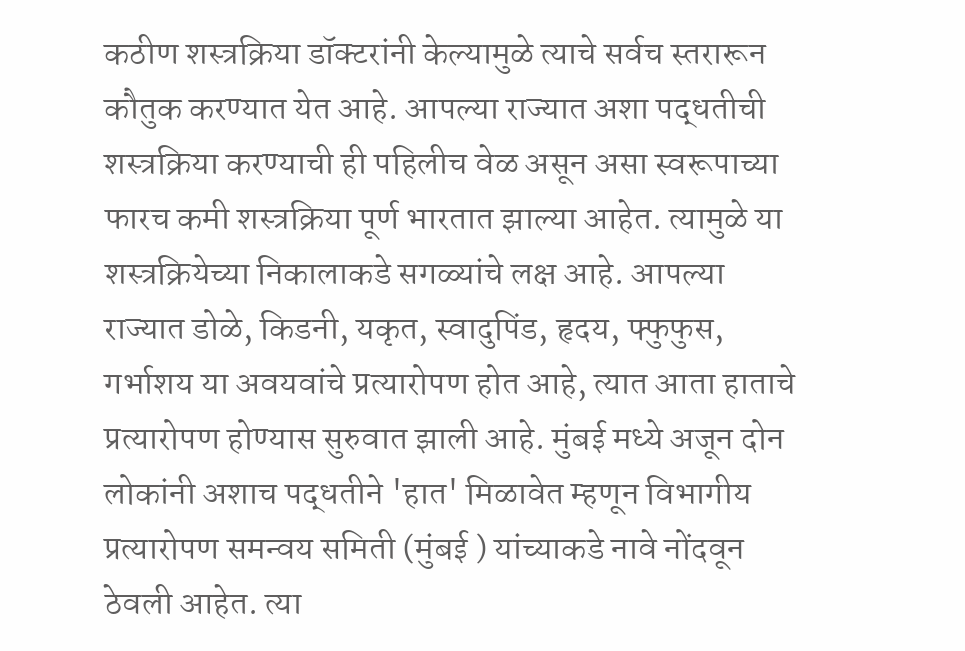कठीण शस्त्रक्रिया डॉक्टरांनी केल्यामुळे त्याचे सर्वच स्तरारून कौतुक करण्यात येत आहे. आपल्या राज्यात अशा पद्धतीची शस्त्रक्रिया करण्याची ही पहिलीच वेळ असून असा स्वरूपाच्या फारच कमी शस्त्रक्रिया पूर्ण भारतात झाल्या आहेत. त्यामुळे या शस्त्रक्रियेच्या निकालाकडे सगळ्यांचे लक्ष आहे. आपल्या राज्यात डोळे, किडनी, यकृत, स्वादुपिंड, हृदय, फ्फुफुस, गर्भाशय या अवयवांचे प्रत्यारोपण होत आहे, त्यात आता हाताचे प्रत्यारोपण होण्यास सुरुवात झाली आहे. मुंबई मध्ये अजून दोन लोकांनी अशाच पद्धतीने 'हात' मिळावेत म्हणून विभागीय प्रत्यारोपण समन्वय समिती (मुंबई ) यांच्याकडे नावे नोंदवून ठेवली आहेत. त्या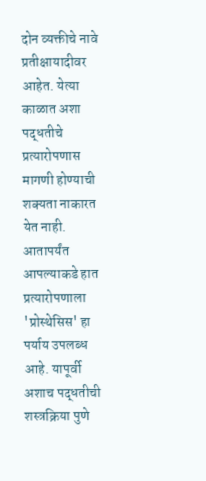दोन व्यक्तीचे नावे प्रतीक्षायादीवर आहेत. येत्या काळात अशा पद्धतीचे प्रत्यारोपणास मागणी होण्याची शक्यता नाकारत येत नाही. आतापर्यंत आपल्याकडे हात प्रत्यारोपणाला 'प्रोस्थेसिस' हा पर्याय उपलब्ध आहे. यापूर्वी अशाच पद्धतीची शस्त्रक्रिया पुणे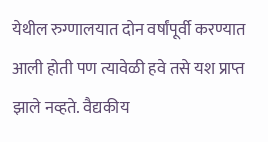येथील रुग्णालयात दोन वर्षांपूर्वी करण्यात आली होती पण त्यावेळी हवे तसे यश प्राप्त झाले नव्हते. वैद्यकीय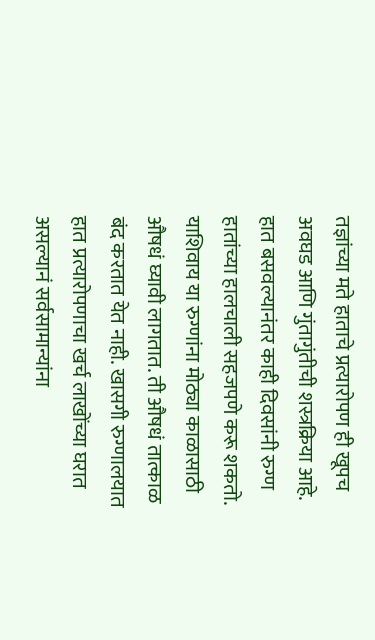तज्ञांच्या मते हाताचे प्रत्यारोपण ही खूपच अवघड आणि गुंतागुंतीची शस्त्रक्रिया आहे. हात बसवल्यानंतर काही दिवसांनी रुग्ण हातांच्या हालचाली सहजपणे करू शकतो. याशिवाय या रुग्णांना मोठ्या काळासाठी औषधं घ्यावी लागतात. ती औषधं तात्काळ बंद करतात येत नाही. खासगी रुग्णालयात हात प्रत्यारोपणाचा खर्च लाखोंच्या घरात असल्यानं सर्वसामान्यांना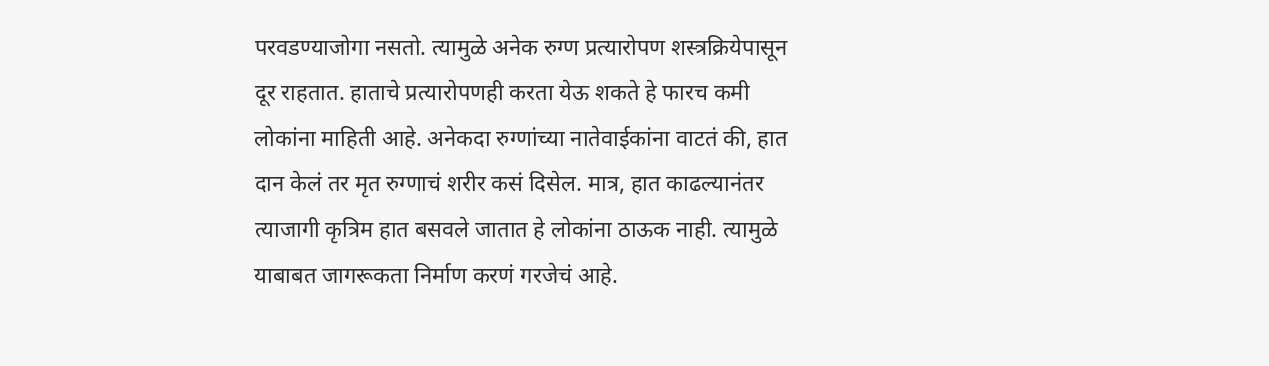परवडण्याजोगा नसतो. त्यामुळे अनेक रुग्ण प्रत्यारोपण शस्त्रक्रियेपासून दूर राहतात. हाताचे प्रत्यारोपणही करता येऊ शकते हे फारच कमी लोकांना माहिती आहे. अनेकदा रुग्णांच्या नातेवाईकांना वाटतं की, हात दान केलं तर मृत रुग्णाचं शरीर कसं दिसेल. मात्र, हात काढल्यानंतर त्याजागी कृत्रिम हात बसवले जातात हे लोकांना ठाऊक नाही. त्यामुळे याबाबत जागरूकता निर्माण करणं गरजेचं आहे.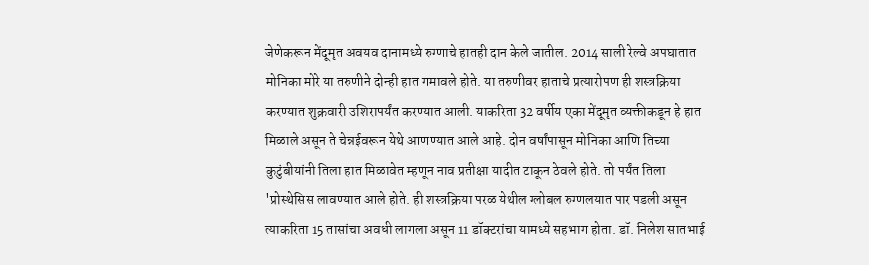जेणेकरून मेंदूमृत अवयव दानामध्ये रुग्णाचे हातही दान केले जातील. 2014 साली रेल्वे अपघातात मोनिका मोरे या तरुणीने दोन्ही हात गमावले होते. या तरुणीवर हाताचे प्रत्यारोपण ही शस्त्रक्रिया करण्यात शुक्रवारी उशिरापर्यंत करण्यात आली. याकरिता 32 वर्षीय एका मेंदूमृत व्यक्तीकडून हे हात मिळाले असून ते चेन्नईवरून येथे आणण्यात आले आहे. दोन वर्षांपासून मोनिका आणि तिच्या कुटुंबीयांनी तिला हात मिळावेत म्हणून नाव प्रतीक्षा यादीत टाकून ठेवले होते. तो पर्यंत तिला 'प्रोस्थेसिस लावण्यात आले होते. ही शस्त्रक्रिया परळ येथील ग्लोबल रुग्णलयात पार पडली असून त्याकरिता 15 तासांचा अवधी लागला असून 11 डॉक्टरांचा यामध्ये सहभाग होता. डॉ. निलेश सातभाई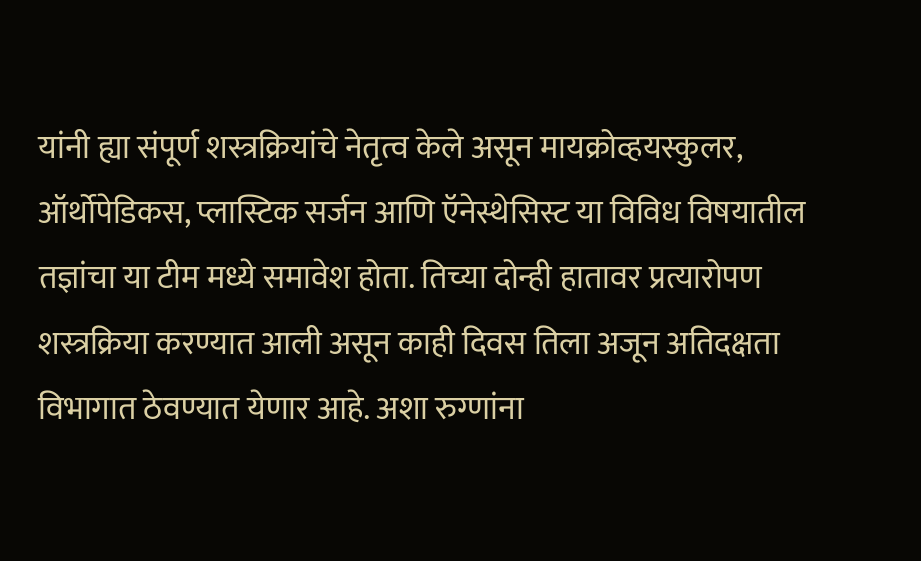यांनी ह्या संपूर्ण शस्त्रक्रियांचे नेतृत्व केले असून मायक्रोव्हयस्कुलर, ऑर्थोपेडिकस, प्लास्टिक सर्जन आणि ऍनेस्थेसिस्ट या विविध विषयातील तज्ञांचा या टीम मध्ये समावेश होता. तिच्या दोन्ही हातावर प्रत्यारोपण शस्त्रक्रिया करण्यात आली असून काही दिवस तिला अजून अतिदक्षता विभागात ठेवण्यात येणार आहे. अशा रुग्णांना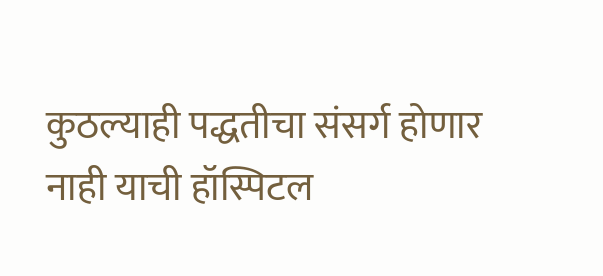कुठल्याही पद्धतीचा संसर्ग होणार नाही याची हॉस्पिटल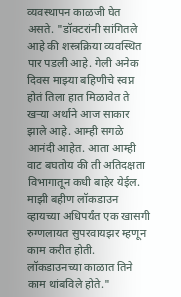व्यवस्थापन काळजी घेत असते. "डॉक्टरांनी सांगितले आहे की शस्त्रक्रिया व्यवस्थित पार पडली आहे. गेली अनेक दिवस माझ्या बहिणीचे स्वप्न होतं तिला हात मिळावेत ते खऱ्या अर्थाने आज साकार झाले आहे. आम्ही सगळे आनंदी आहेत. आता आम्ही वाट बघतोय की ती अतिदक्षता विभागातून कधी बाहेर येईल. माझी बहीण लॉकडाउन व्हायच्या अधिपर्यंत एक खासगी रुग्णलायत सुपरवायझर म्हणून काम करीत होती. लॉकडाउनच्या काळात तिने काम थांबविले होते."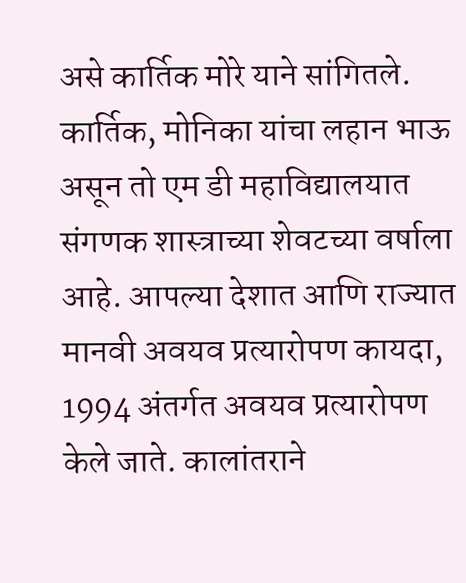असे कार्तिक मोरे याने सांगितले. कार्तिक, मोनिका यांचा लहान भाऊ असून तो एम डी महाविद्यालयात संगणक शास्त्राच्या शेवटच्या वर्षाला आहे. आपल्या देशात आणि राज्यात मानवी अवयव प्रत्यारोपण कायदा, 1994 अंतर्गत अवयव प्रत्यारोपण केले जाते. कालांतराने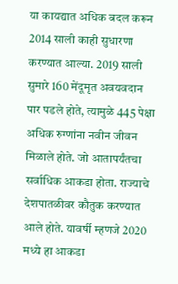या कायद्यात अधिक बदल करून 2014 साली काही सुधारणा करण्यात आल्या. 2019 साली सुमारे 160 मेंदूमृत अवयवदान पार पडले होते, त्यामुळे 445 पेक्षा अधिक रुग्णांना नवीन जीवन मिळाले होते. जो आतापर्यंतचा सर्वाधिक आकडा होता. राज्याचे देशपातळीवर कौतुक करण्यात आले होते. यावर्षी म्हणजे 2020 मध्ये हा आकडा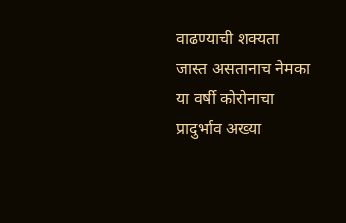वाढण्याची शक्यता जास्त असतानाच नेमका या वर्षी कोरोनाचा प्रादुर्भाव अख्या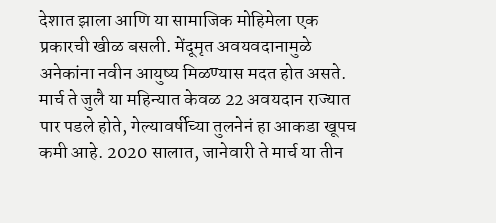देशात झाला आणि या सामाजिक मोहिमेला एक प्रकारची खीळ बसली. मेंदूमृत अवयवदानामुळे अनेकांना नवीन आयुष्य मिळण्यास मदत होत असते. मार्च ते जुलै या महिन्यात केवळ 22 अवयदान राज्यात पार पडले होते, गेल्यावर्षीच्या तुलनेनं हा आकडा खूपच कमी आहे. 2020 सालात, जानेवारी ते मार्च या तीन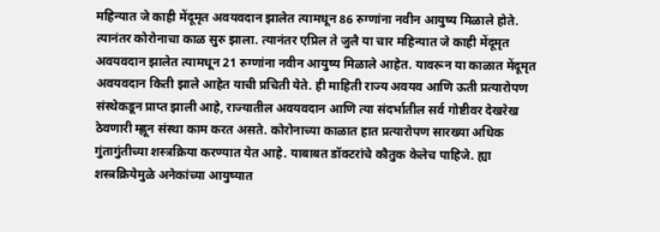महिन्यात जे काही मेंदूमृत अवयवदान झालेत त्यामधून 86 रुग्णांना नवीन आयुष्य मिळाले होते. त्यानंतर कोरोनाचा काळ सुरु झाला. त्यानंतर एप्रिल ते जुलै या चार महिन्यात जे काही मेंदूमृत अवयवदान झालेत त्यामधून 21 रुग्णांना नवीन आयुष्य मिळाले आहेत. यावरून या काळात मेंदूमृत अवयवदान किती झाले आहेत याची प्रचिती येते. ही माहिती राज्य अवयव आणि ऊती प्रत्यारोपण संस्थेकडून प्राप्त झाली आहे, राज्यातील अवयवदान आणि त्या संदर्भातील सर्व गोष्टीवर देखरेख ठेवणारी म्ह्णून संस्था काम करत असते. कोरोनाच्या काळात हात प्रत्यारोपण सारख्या अधिक गुंतागुंतीच्या शस्त्रक्रिया करण्यात येत आहे. याबाबत डॉक्टरांचे कौतुक केलेच पाहिजे. ह्या शस्त्रक्रियेमुळे अनेकांच्या आयुष्यात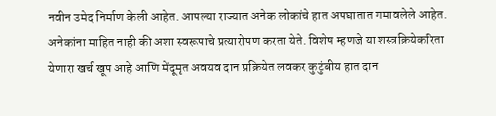नवीन उमेद निर्माण केली आहेत. आपल्या राज्यात अनेक लोकांचे हात अपघातात गमावलेले आहेत. अनेकांना माहित नाही की अशा स्वरूपाचे प्रत्यारोपण करता येते. विशेष म्हणजे या शस्त्रक्रियेकरिता येणारा खर्च खूप आहे आणि मेंदूमृत अवयव दान प्रक्रियेत लवकर कुटुंबीय हात दान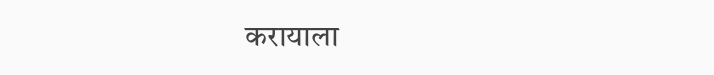करायाला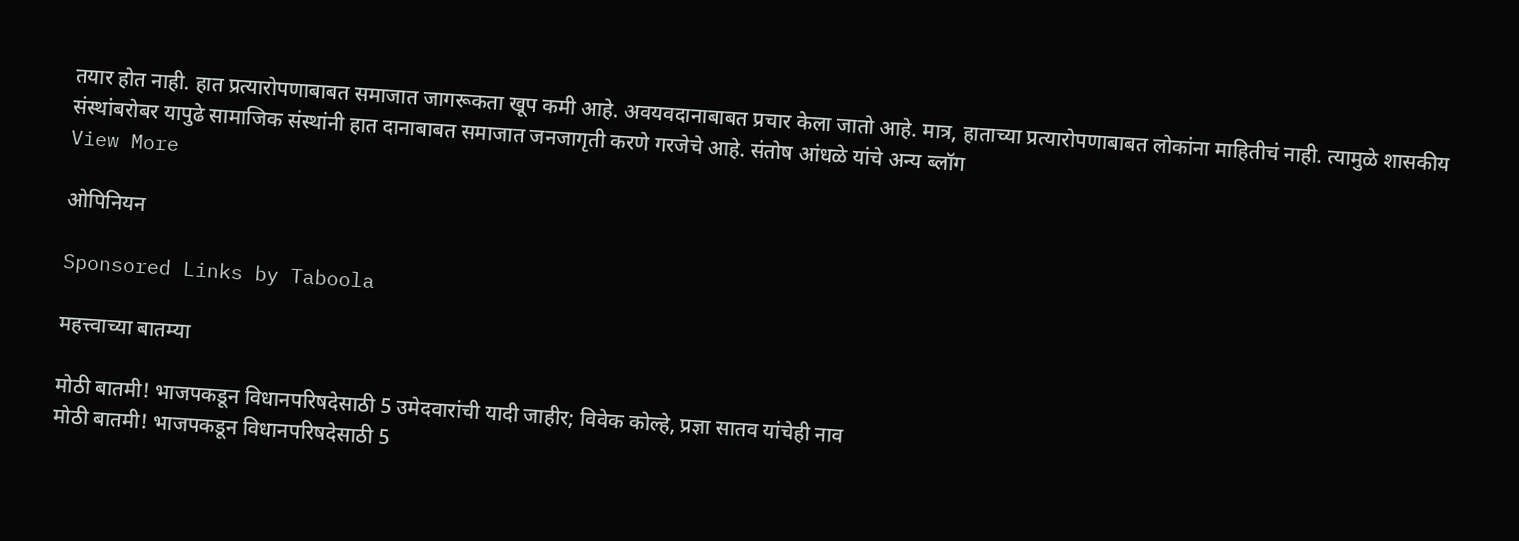तयार होत नाही. हात प्रत्यारोपणाबाबत समाजात जागरूकता खूप कमी आहे. अवयवदानाबाबत प्रचार केला जातो आहे. मात्र, हाताच्या प्रत्यारोपणाबाबत लोकांना माहितीचं नाही. त्यामुळे शासकीय संस्थांबरोबर यापुढे सामाजिक संस्थांनी हात दानाबाबत समाजात जनजागृती करणे गरजेचे आहे. संतोष आंधळे यांचे अन्य ब्लॉग
View More

ओपिनियन

Sponsored Links by Taboola

महत्त्वाच्या बातम्या

मोठी बातमी! भाजपकडून विधानपरिषदेसाठी 5 उमेदवारांची यादी जाहीर; विवेक कोल्हे, प्रज्ञा सातव यांचेही नाव
मोठी बातमी! भाजपकडून विधानपरिषदेसाठी 5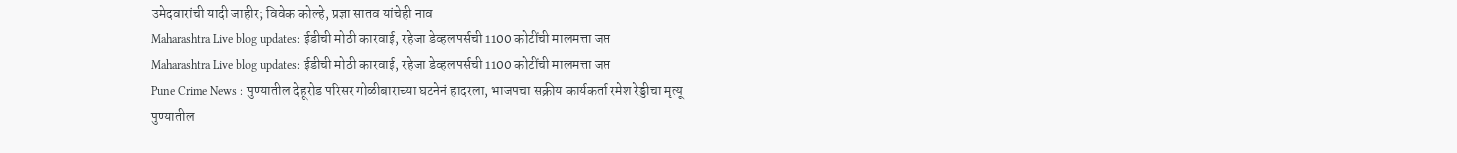उमेदवारांची यादी जाहीर; विवेक कोल्हे, प्रज्ञा सातव यांचेही नाव
Maharashtra Live blog updates: ईडीची मोठी कारवाई, रहेजा डेव्हलपर्सची 1100 कोटींची मालमत्ता जप्त
Maharashtra Live blog updates: ईडीची मोठी कारवाई, रहेजा डेव्हलपर्सची 1100 कोटींची मालमत्ता जप्त
Pune Crime News : पुण्यातील देहूरोड परिसर गोळीबाराच्या घटनेनं हादरला, भाजपचा सक्रीय कार्यकर्ता रमेश रेड्डीचा मृत्यू
पुण्यातील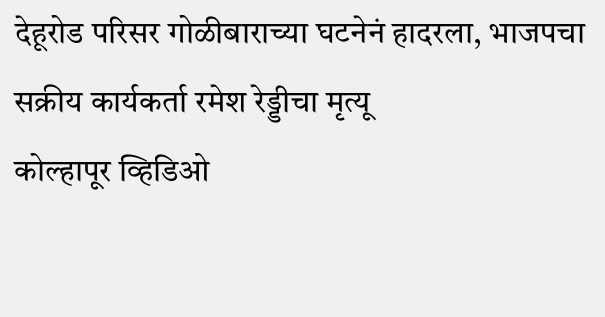देहूरोड परिसर गोळीबाराच्या घटनेनं हादरला, भाजपचा सक्रीय कार्यकर्ता रमेश रेड्डीचा मृत्यू
कोल्हापूर व्हिडिओ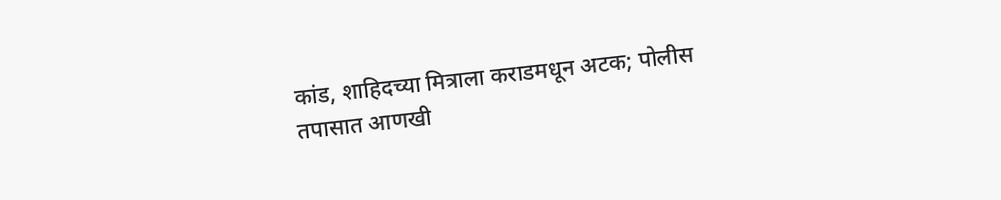कांड, शाहिदच्या मित्राला कराडमधून अटक; पोलीस तपासात आणखी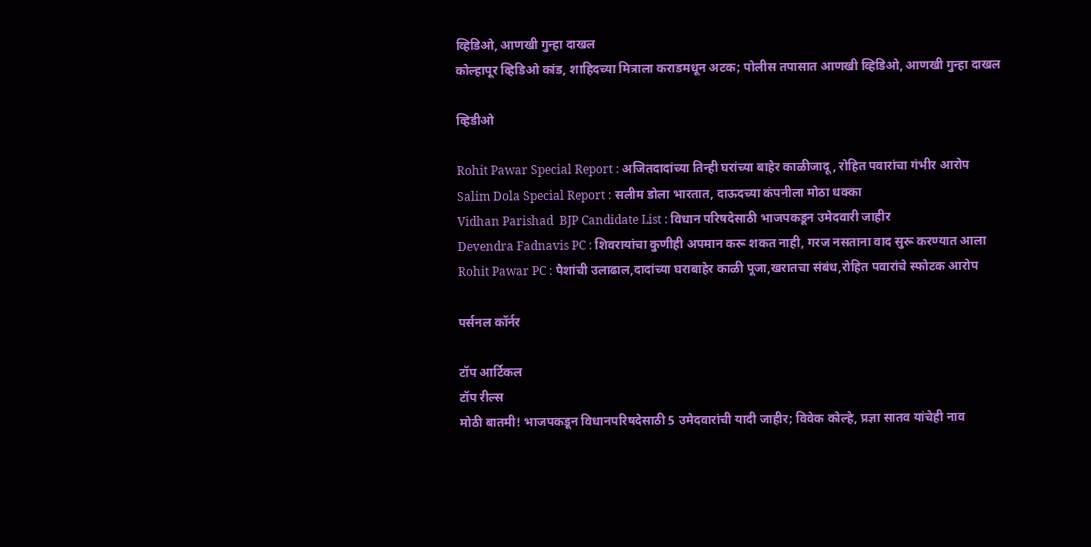व्हिडिओ, आणखी गुन्हा दाखल
कोल्हापूर व्हिडिओ कांड, शाहिदच्या मित्राला कराडमधून अटक; पोलीस तपासात आणखी व्हिडिओ, आणखी गुन्हा दाखल

व्हिडीओ

Rohit Pawar Special Report : अजितदादांच्या तिन्ही घरांच्या बाहेर काळीजादू, रोहित पवारांचा गंभीर आरोप
Salim Dola Special Report : सलीम डोला भारतात, दाऊदच्या कंपनीला मोठा धक्का
Vidhan Parishad  BJP Candidate List : विधान परिषदेसाठी भाजपकडून उमेदवारी जाहीर
Devendra Fadnavis PC : शिवरायांचा कुणीही अपमान करू शकत नाही, गरज नसताना वाद सुरू करण्यात आला
Rohit Pawar PC : पैशांची उलाढाल,दादांच्या घराबाहेर काळी पूजा,खरातचा संबंध,रोहित पवारांचे स्फोटक आरोप

पर्सनल कॉर्नर

टॉप आर्टिकल
टॉप रील्स
मोठी बातमी! भाजपकडून विधानपरिषदेसाठी 5 उमेदवारांची यादी जाहीर; विवेक कोल्हे, प्रज्ञा सातव यांचेही नाव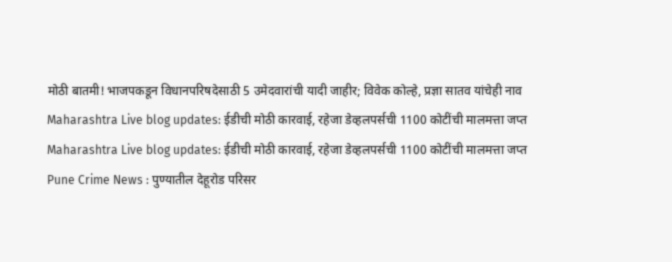मोठी बातमी! भाजपकडून विधानपरिषदेसाठी 5 उमेदवारांची यादी जाहीर; विवेक कोल्हे, प्रज्ञा सातव यांचेही नाव
Maharashtra Live blog updates: ईडीची मोठी कारवाई, रहेजा डेव्हलपर्सची 1100 कोटींची मालमत्ता जप्त
Maharashtra Live blog updates: ईडीची मोठी कारवाई, रहेजा डेव्हलपर्सची 1100 कोटींची मालमत्ता जप्त
Pune Crime News : पुण्यातील देहूरोड परिसर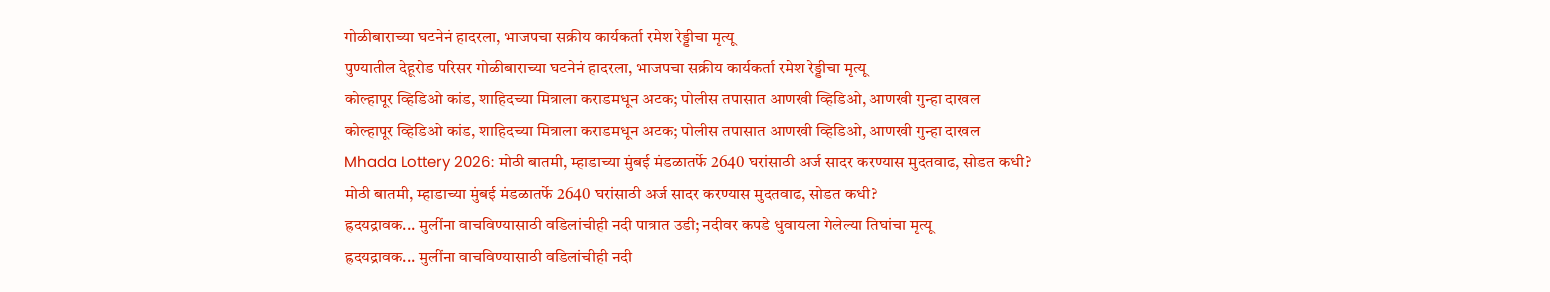गोळीबाराच्या घटनेनं हादरला, भाजपचा सक्रीय कार्यकर्ता रमेश रेड्डीचा मृत्यू
पुण्यातील देहूरोड परिसर गोळीबाराच्या घटनेनं हादरला, भाजपचा सक्रीय कार्यकर्ता रमेश रेड्डीचा मृत्यू
कोल्हापूर व्हिडिओ कांड, शाहिदच्या मित्राला कराडमधून अटक; पोलीस तपासात आणखी व्हिडिओ, आणखी गुन्हा दाखल
कोल्हापूर व्हिडिओ कांड, शाहिदच्या मित्राला कराडमधून अटक; पोलीस तपासात आणखी व्हिडिओ, आणखी गुन्हा दाखल
Mhada Lottery 2026: मोठी बातमी, म्हाडाच्या मुंबई मंडळातर्फे 2640 घरांसाठी अर्ज सादर करण्यास मुदतवाढ, सोडत कधी?
मोठी बातमी, म्हाडाच्या मुंबई मंडळातर्फे 2640 घरांसाठी अर्ज सादर करण्यास मुदतवाढ, सोडत कधी?
ह्रदयद्रावक... मुलींना वाचविण्यासाठी वडिलांचीही नदी पात्रात उडी; नदीवर कपडे धुवायला गेलेल्या तिघांचा मृत्यू
ह्रदयद्रावक... मुलींना वाचविण्यासाठी वडिलांचीही नदी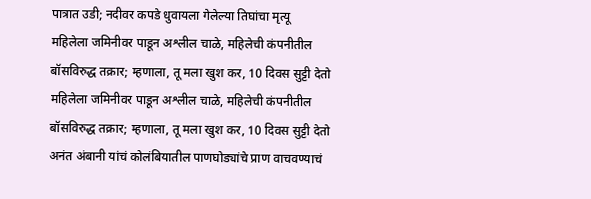पात्रात उडी; नदीवर कपडे धुवायला गेलेल्या तिघांचा मृत्यू
महिलेला जमिनीवर पाडून अश्लील चाळे, महिलेची कंपनीतील बॉसविरुद्ध तक्रार; म्हणाला, तू मला खुश कर, 10 दिवस सुट्टी देतो
महिलेला जमिनीवर पाडून अश्लील चाळे, महिलेची कंपनीतील बॉसविरुद्ध तक्रार; म्हणाला, तू मला खुश कर, 10 दिवस सुट्टी देतो
अनंत अंबानी यांचं कोलंबियातील पाणघोड्यांचे प्राण वाचवण्याचं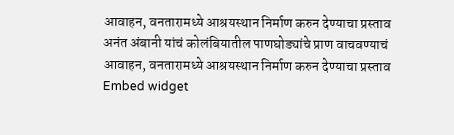आवाहन, वनतारामध्ये आश्रयस्थान निर्माण करुन देण्याचा प्रस्ताव
अनंत अंबानी यांचं कोलंबियातील पाणघोड्यांचे प्राण वाचवण्याचं आवाहन, वनतारामध्ये आश्रयस्थान निर्माण करुन देण्याचा प्रस्ताव
Embed widget